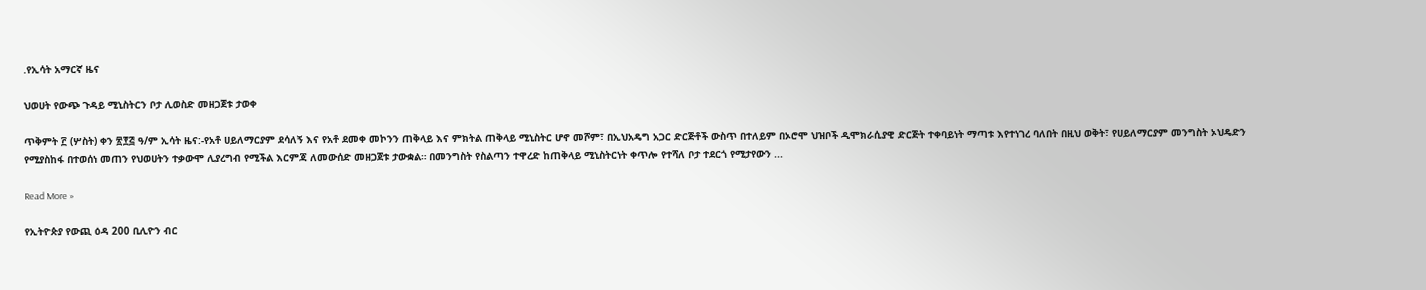.የኢሳት አማርኛ ዜና

ህወሀት የውጭ ጉዳይ ሚኒስትርን ቦታ ሊወስድ መዘጋጀቱ ታወቀ

ጥቅምት ፫ (ሦስት) ቀን ፳፻፭ ዓ/ም ኢሳት ዜና:-የአቶ ሀይለማርያም ደሳለኝ እና የአቶ ደመቀ መኮንን ጠቅላይ እና ምክትል ጠቅላይ ሚኒስትር ሆኖ መሾም፣ በኢህአዴግ አጋር ድርጅቶች ውስጥ በተለይም በኦሮሞ ህዝቦች ዲሞክራሲያዊ ድርጅት ተቀባይነት ማጣቱ እየተነገረ ባለበት በዚህ ወቅት፣ የሀይለማርያም መንግስት ኦህዴድን የሚያስከፋ በተወሰነ መጠን የህወሀትን ተቃውሞ ሊያረግብ የሚችል እርምጃ ለመውሰድ መዘጋጀቱ ታውቋል። በመንግስት የስልጣን ተዋረድ ከጠቅላይ ሚኒስትርነት ቀጥሎ የተሻለ ቦታ ተደርጎ የሚታየውን ...

Read More »

የኢትዮጵያ የውጪ ዕዳ 200 ቢሊዮን ብር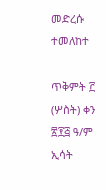መድረሱ ተመለከተ

ጥቅምት ፫ (ሦስት) ቀን ፳፻፭ ዓ/ም ኢሳት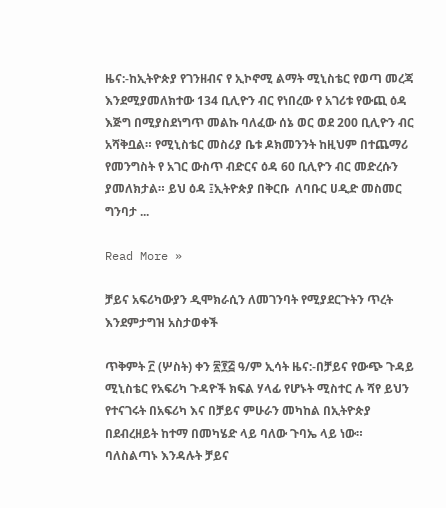ዜና:-ከኢትዮጵያ የገንዘብና የ ኢኮኖሚ ልማት ሚኒስቴር የወጣ መረጃ እንደሚያመለክተው 134 ቢሊዮን ብር የነበረው የ አገሪቱ የውጪ ዕዳ እጅግ በሚያስደነግጥ መልኩ ባለፈው ሰኔ ወር ወደ 200 ቢሊዮን ብር አሻቅቧል። የሚኒስቴር መስሪያ ቤቱ ዶክመንንት ከዚህም በተጨማሪ የመንግስት የ አገር ውስጥ ብድርና ዕዳ 60 ቢሊዮን ብር መድረሱን ያመለክታል። ይህ ዕዳ ፤ኢትዮጵያ በቅርቡ  ለባቡር ሀዲድ መስመር ግንባታ ...

Read More »

ቻይና አፍሪካውያን ዲሞክራሲን ለመገንባት የሚያደርጉትን ጥረት እንደምታግዝ አስታወቀች

ጥቅምት ፫ (ሦስት) ቀን ፳፻፭ ዓ/ም ኢሳት ዜና:-በቻይና የውጭ ጉዳይ ሚኒስቴር የአፍሪካ ጉዳዮች ክፍል ሃላፊ የሆኑት ሚስተር ሉ ሻየ ይህን የተናገሩት በአፍሪካ እና በቻይና ምሁራን መካከል በኢትዮጵያ በደብረዘይት ከተማ በመካሄድ ላይ ባለው ጉባኤ ላይ ነው። ባለስልጣኑ እንዳሉት ቻይና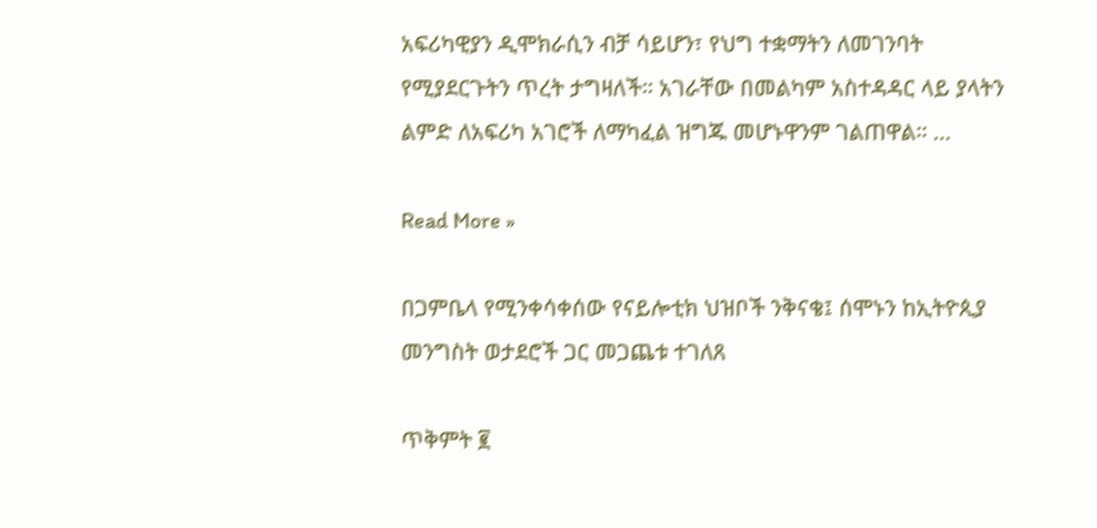አፍሪካዊያን ዲሞክራሲን ብቻ ሳይሆን፣ የህግ ተቋማትን ለመገንባት የሚያደርጉትን ጥረት ታግዛለች። አገራቸው በመልካም አስተዳዳር ላይ ያላትን ልምድ ለአፍሪካ አገሮች ለማካፈል ዝግጁ መሆኑዋንም ገልጠዋል። ...

Read More »

በጋምቤላ የሚንቀሳቀሰው የናይሎቲክ ህዝቦች ንቅናቄ፤ ሰሞኑን ከኢትዮጲያ መንግስት ወታደሮች ጋር መጋጨቱ ተገለጸ

ጥቅምት ፪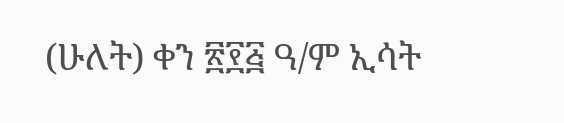(ሁለት) ቀን ፳፻፭ ዓ/ም ኢሳት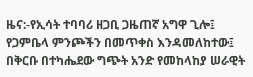ዜና:-የኢሳት ተባባሪ ዘጋቢ ጋዜጠኛ አግዋ ጊሎ፤ የጋምቤላ ምንጮችን በመጥቀስ እንዳመለከተው፤ በቅርቡ በተካሔደው ግጭት አንድ የመከላከያ ሠራዊት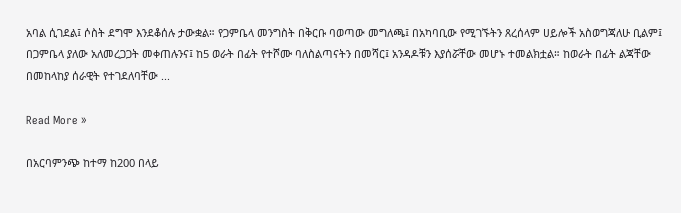አባል ሲገደል፤ ሶስት ደግሞ እንደቆሰሉ ታውቋል። የጋምቤላ መንግስት በቅርቡ ባወጣው መግለጫ፤ በአካባቢው የሚገኙትን ጸረሰላም ሀይሎች አስወግጃለሁ ቢልም፤ በጋምቤላ ያለው አለመረጋጋት መቀጠሉንና፤ ከ5 ወራት በፊት የተሾሙ ባለስልጣናትን በመሻር፤ አንዳዶቹን እያሰሯቸው መሆኑ ተመልክቷል። ከወራት በፊት ልጃቸው በመከላከያ ሰራዊት የተገደለባቸው ...

Read More »

በአርባምንጭ ከተማ ከ200 በላይ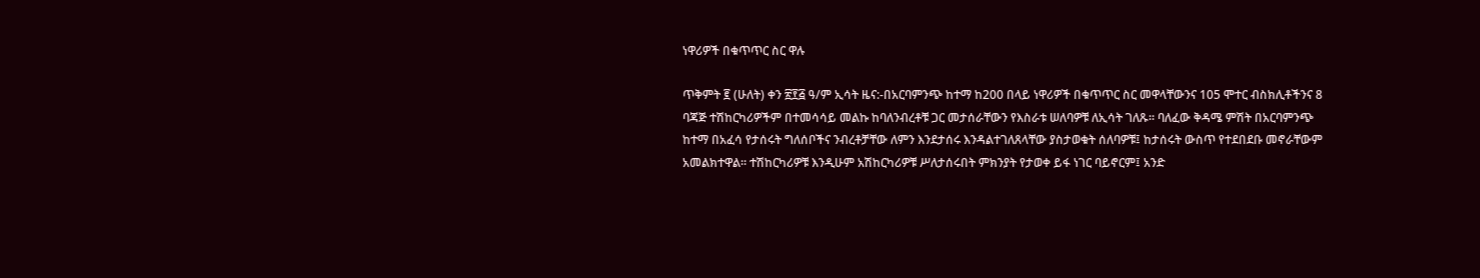ነዋሪዎች በቁጥጥር ስር ዋሉ

ጥቅምት ፪ (ሁለት) ቀን ፳፻፭ ዓ/ም ኢሳት ዜና:-በአርባምንጭ ከተማ ከ200 በላይ ነዋሪዎች በቁጥጥር ስር መዋላቸውንና 105 ሞተር ብስክሊቶችንና 8 ባጃጅ ተሽከርካሪዎችም በተመሳሳይ መልኩ ከባለንብረቶቹ ጋር መታሰራቸውን የእስራቱ ሠለባዎቹ ለኢሳት ገለጹ። ባለፈው ቅዳሜ ምሽት በአርባምንጭ ከተማ በአፈሳ የታሰሩት ግለሰቦችና ንብረቶቻቸው ለምን እንደታሰሩ እንዳልተገለጸላቸው ያስታወቁት ሰለባዎቹ፤ ከታሰሩት ውስጥ የተደበደቡ መኖራቸውም አመልክተዋል። ተሽከርካሪዎቹ እንዲሁም አሽከርካሪዎቹ ሥለታሰሩበት ምክንያት የታወቀ ይፋ ነገር ባይኖርም፤ አንድ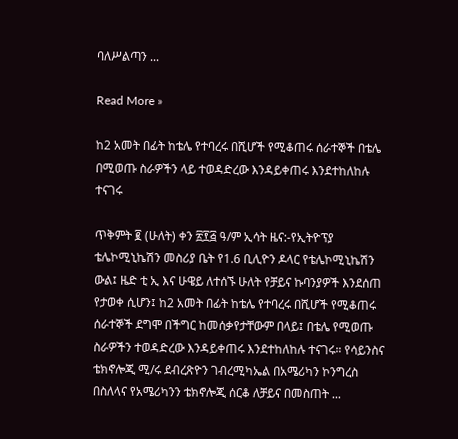ባለሥልጣን ...

Read More »

ከ2 አመት በፊት ከቴሌ የተባረሩ በሺሆች የሚቆጠሩ ሰራተኞች በቴሌ በሚወጡ ስራዎችን ላይ ተወዳድረው እንዳይቀጠሩ እንደተከለከሉ ተናገሩ

ጥቅምት ፪ (ሁለት) ቀን ፳፻፭ ዓ/ም ኢሳት ዜና:-የኢትዮፕያ ቴሌኮሚኒኬሽን መስሪያ ቤት የ1.6 ቢሊዮን ዶላር የቴሌኮሚኒኬሽን ውል፤ ዜድ ቲ ኢ እና ሁዌይ ለተሰኙ ሁለት የቻይና ኩባንያዎች እንደሰጠ የታወቀ ሲሆን፤ ከ2 አመት በፊት ከቴሌ የተባረሩ በሺሆች የሚቆጠሩ ሰራተኞች ደግሞ በችግር ከመሰቃየታቸውም በላይ፤ በቴሌ የሚወጡ ስራዎችን ተወዳድረው እንዳይቀጠሩ እንደተከለከሉ ተናገሩ። የሳይንስና ቴክኖሎጂ ሚ/ሩ ደብረጽዮን ገብረሚካኤል በአሜሪካን ኮንግረስ በስለላና የአሜሪካንን ቴክኖሎጂ ሰርቆ ለቻይና በመስጠት ...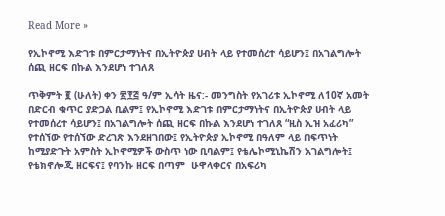Read More »

የኢኮኖሚ እድገቱ በምርታማነትና በኢትዮጵያ ሀብት ላይ የተመሰረተ ሳይሆን፤ በአገልግሎት ሰጪ ዘርፍ በኩል እንደሆነ ተገለጸ

ጥቅምት ፪ (ሁለት) ቀን ፳፻፭ ዓ/ም ኢሳት ዜና:- መንግስት የአገሪቱ ኢኮኖሚ ለ10ኛ አመት በድርብ ቁጥር ያድጋል ቢልም፤ የኢኮኖሚ እድገቱ በምርታማነትና በኢትዮጵያ ሀብት ላይ የተመሰረተ ሳይሆን፤ በአገልግሎት ሰጪ ዘርፍ በኩል እንደሆነ ተገለጸ “ዚስ ኢዝ አፈሪካ” የተሰኘው የተሰኘው ድረገጽ እንደዘገበው፤ የኢትዮጵያ ኢኮኖሚ በዓለም ላይ በፍጥነት ከሚያድጉት አምስት ኢኮኖሚዎች ውስጥ ነው ቢባልም፤ የቴሌኮሚኒኬሽን አገልግሎት፤ የቴክኖሎጂ ዘርፍና፤ የባንኩ ዘርፍ በጣም  ሁዋላቀርና በአፍሪካ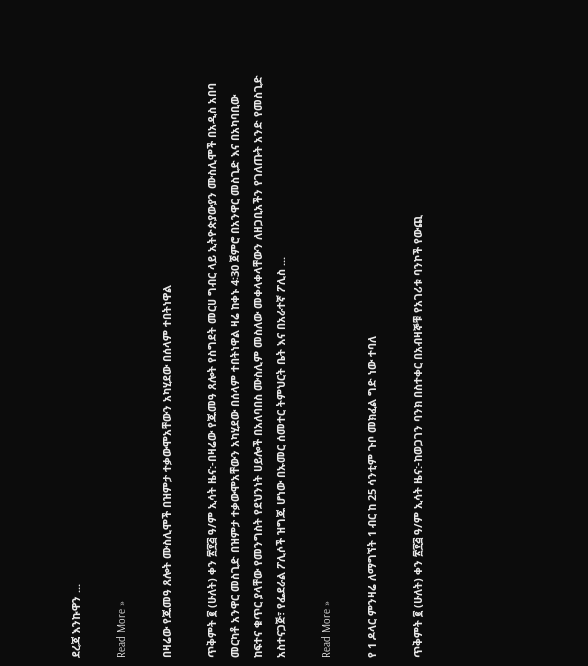ደረጃ እንኩዋን ...

Read More »

በዛሬው የጁመዓ ጸሎት ሙስሊሞች በዝምታ ተቃውሞአቸውን አካሂደው በሰላም ተበትነዋል

ጥቅምት ፪ (ሁለት) ቀን ፳፻፭ ዓ/ም ኢሳት ዜና:-በዛሬው የጁመዓ ጸሎት የስግደት መርሀ ግብር ላይ ኢትዮጵያውያን ሙስሊሞች በአዲስ አበባ መርካቶ አንዋር መስጊድ በዝምታ ተቃውሞአቸውን አካሂደው በሰላም ተበትነዋል ዛሬ ከቀኑ 4፡30 ጀምሮ በአንዋር መስጊድ እና በአካባቢው ከፍተና ቁጥር ያላቸው የመንግስት የደህንነት ሀይሎች በአለባበስ ሙስሊም መስለው መቀላቀላቸውን ለዘጋቢአችን የገለጡት አንድ የመስጊድ አስተናጋጅ፣ የፌደራል ፖሊሶች ዝግጁ ሆነው በኡመር ሰመተር ትምህርት ቤት እና በአራተኛ ፖሊስ ...

Read More »

የ 1 ዶላር ምንዛሬ ለማግኘት 1 ብር ከ 25 ሳንቲም ጉቦ መክፈል ግድ ነው ተባለ

ጥቅምት ፪ (ሁለት) ቀን ፳፻፭ ዓ/ም ኢሳት ዜና:-ከወጋገን ባንክ በስተቀር በአብዛኞቹ የአገሪቱ ባንኮች የውጪ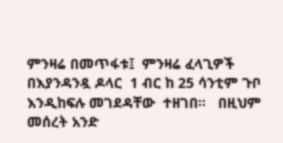ምንዛሬ በመጥፋቱ፤  ምንዛሬ ፈላጊዎች  በእያንዳንዷ ዶላር  1 ብር ከ 25 ሳንቲም ጉቦ  እንዲከፍሉ መገደዳቸው  ተዘገበ።   በዚህም መሰረት አንድ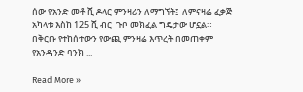ሰው የአንድ መቶ ሺ ዶላር ምንዛሪን ለማግኘት፤  ለምናዛሬ ፈቃጅ አካላቱ እስከ 125 ሺ ብር  ጉቦ መክፈል ግዴታው ሆኗል።   በቅርቡ የተከሰተውን የውጪ ምንዛሬ እጥረት በመጠቀም የአንዳንድ ባንክ ...

Read More »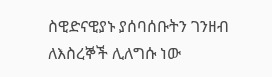ስዊድናዊያኑ ያሰባሰቡትን ገንዘብ ለእስረኞች ሊለግሱ ነው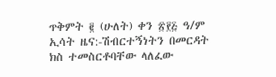ጥቅምት ፪ (ሁለት) ቀን ፳፻፭ ዓ/ም ኢሳት ዜና:-ሽብርተኝነትን በመርዳት ክስ ተመስርቶባቸው ላለፈው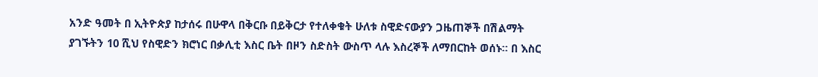አንድ ዓመት በ ኢትዮጵያ ከታሰሩ በሁዋላ በቅርቡ በይቅርታ የተለቀቁት ሁለቱ ስዊድናውያን ጋዜጠኞች በሽልማት ያገኙትን 10 ሺህ የስዊድን ክሮነር በቃሊቲ እስር ቤት በዞን ስድስት ውስጥ ላሉ እስረኞች ለማበርከት ወሰኑ። በ እስር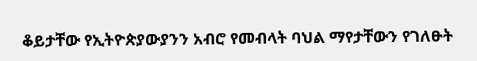ቆይታቸው የኢትዮጵያውያንን አብሮ የመብላት ባህል ማየታቸውን የገለፁት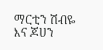ማርቲን ሽብዬ እና ጆሀን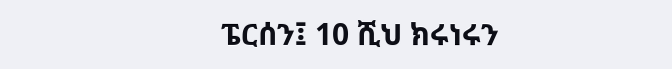ፔርሰን፤ 10 ሺህ ክሩነሩን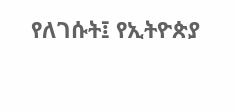የለገሱት፤ የኢትዮጵያ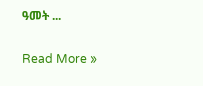ዓመት ...

Read More »